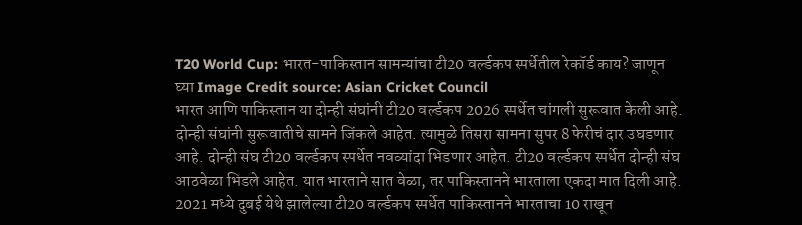T20 World Cup: भारत-पाकिस्तान सामन्यांचा टी20 वर्ल्डकप स्पर्धेतील रेकॉर्ड काय? जाणून घ्या Image Credit source: Asian Cricket Council
भारत आणि पाकिस्तान या दोन्ही संघांनी टी20 वर्ल्डकप 2026 स्पर्धेत चांगली सुरूवात केली आहे. दोन्ही संघांनी सुरूवातीचे सामने जिंकले आहेत. त्यामुळे तिसरा सामना सुपर 8 फेरीचं दार उघडणार आहे. दोन्ही संघ टी20 वर्ल्डकप स्पर्धेत नवव्यांदा भिडणार आहेत. टी20 वर्ल्डकप स्पर्धेत दोन्ही संघ आठवेळा भिडले आहेत. यात भारताने सात वेळा, तर पाकिस्तानने भारताला एकदा मात दिली आहे. 2021 मध्ये दुबई येथे झालेल्या टी20 वर्ल्डकप स्पर्धेत पाकिस्तानने भारताचा 10 राखून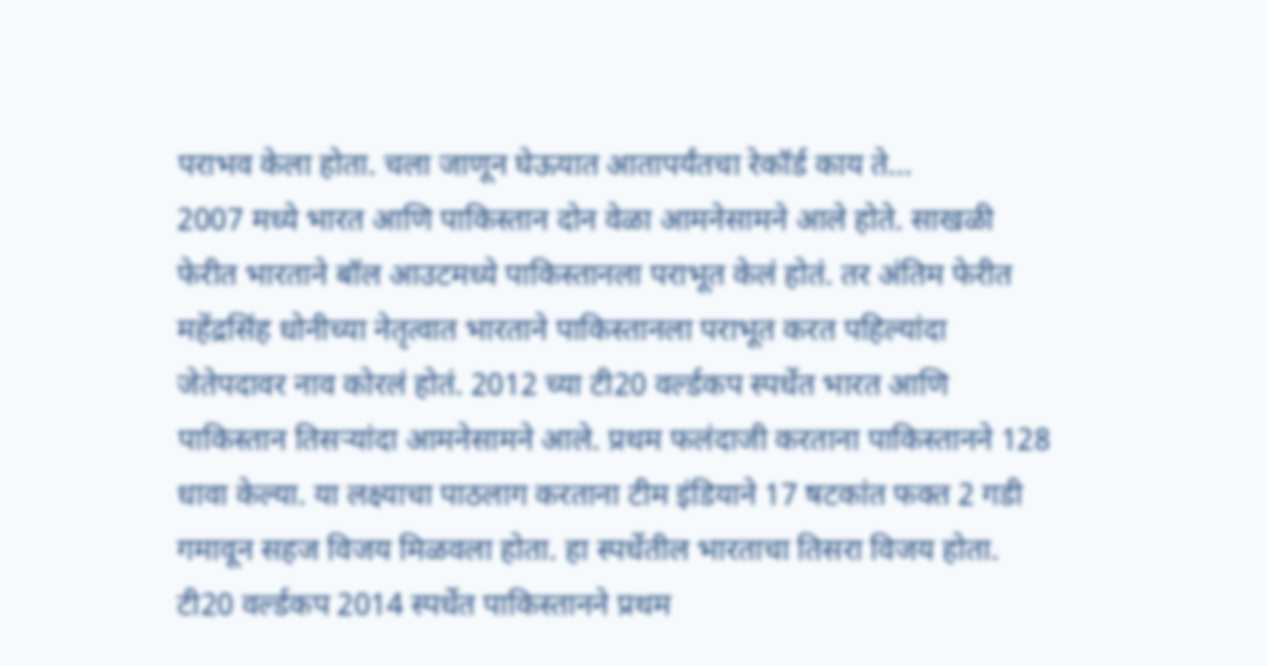पराभव केला होता. चला जाणून घेऊयात आतापर्यंतचा रेकॉर्ड काय ते…
2007 मध्ये भारत आणि पाकिस्तान दोन वेळा आमनेसामने आले होते. साखळी फेरीत भारताने बॉल आउटमध्ये पाकिस्तानला पराभूत केलं होतं. तर अंतिम फेरीत महेंद्रसिंह धोनीच्या नेतृत्वात भारताने पाकिस्तानला पराभूत करत पहिल्यांदा जेतेपदावर नाव कोरलं होतं. 2012 च्या टी20 वर्ल्डकप स्पर्धेत भारत आणि पाकिस्तान तिसऱ्यांदा आमनेसामने आले. प्रथम फलंदाजी करताना पाकिस्तानने 128 धावा केल्या. या लक्ष्याचा पाठलाग करताना टीम इंडियाने 17 षटकांत फक्त 2 गडी गमावून सहज विजय मिळवला होता. हा स्पर्धेतील भारताचा तिसरा विजय होता.
टी20 वर्ल्डकप 2014 स्पर्धेत पाकिस्तानने प्रथम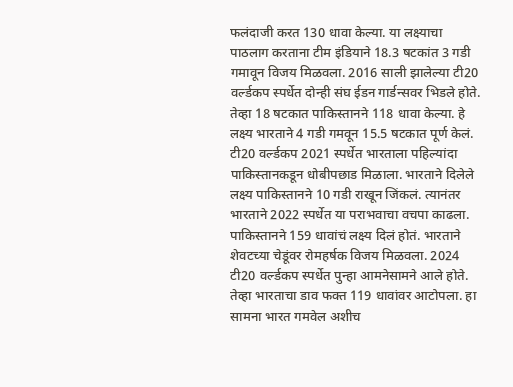फलंदाजी करत 130 धावा केल्या. या लक्ष्याचा पाठलाग करताना टीम इंडियाने 18.3 षटकांत 3 गडी गमावून विजय मिळवला. 2016 साली झालेल्या टी20 वर्ल्डकप स्पर्धेत दोन्ही संघ ईडन गार्डन्सवर भिडले होते. तेव्हा 18 षटकात पाकिस्तानने 118 धावा केल्या. हे लक्ष्य भारताने 4 गडी गमवून 15.5 षटकात पूर्ण केलं.
टी20 वर्ल्डकप 2021 स्पर्धेत भारताला पहिल्यांदा पाकिस्तानकडून धोबीपछाड मिळाला. भारताने दिलेले लक्ष्य पाकिस्तानने 10 गडी राखून जिंकलं. त्यानंतर भारताने 2022 स्पर्धेत या पराभवाचा वचपा काढला. पाकिस्तानने 159 धावांचं लक्ष्य दिलं होतं. भारताने शेवटच्या चेडूंवर रोमहर्षक विजय मिळवला. 2024 टी20 वर्ल्डकप स्पर्धेत पुन्हा आमनेसामने आले होते. तेव्हा भारताचा डाव फक्त 119 धावांवर आटोपला. हा सामना भारत गमवेल अशीच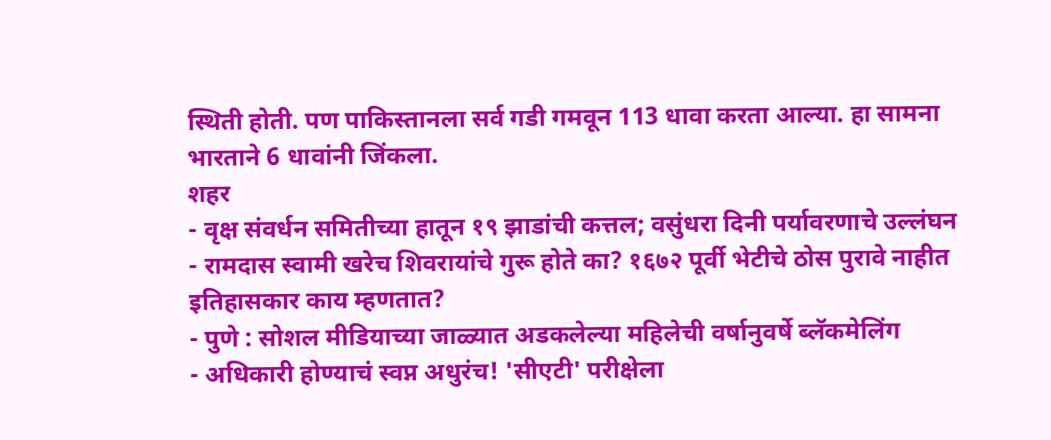स्थिती होती. पण पाकिस्तानला सर्व गडी गमवून 113 धावा करता आल्या. हा सामना भारताने 6 धावांनी जिंकला.
शहर
- वृक्ष संवर्धन समितीच्या हातून १९ झाडांची कत्तल; वसुंधरा दिनी पर्यावरणाचे उल्लंघन
- रामदास स्वामी खरेच शिवरायांचे गुरू होते का? १६७२ पूर्वी भेटीचे ठोस पुरावे नाहीत इतिहासकार काय म्हणतात?
- पुणे : सोशल मीडियाच्या जाळ्यात अडकलेल्या महिलेची वर्षानुवर्षे ब्लॅकमेलिंग
- अधिकारी होण्याचं स्वप्न अधुरंच! 'सीएटी' परीक्षेला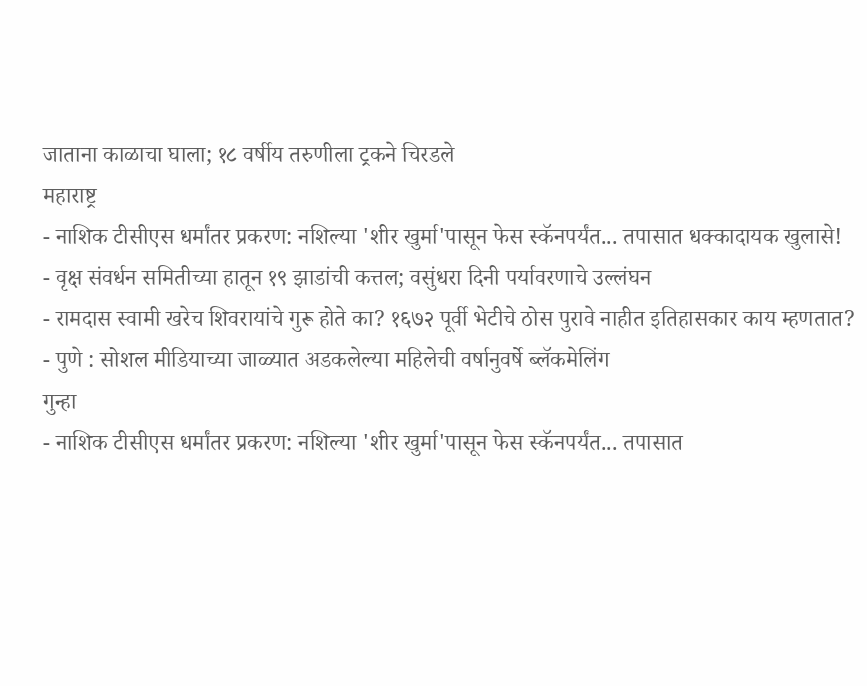जाताना काळाचा घाला; १८ वर्षीय तरुणीला ट्रकने चिरडले
महाराष्ट्र
- नाशिक टीसीएस धर्मांतर प्रकरण: नशिल्या 'शीर खुर्मा'पासून फेस स्कॅनपर्यंत... तपासात धक्कादायक खुलासे!
- वृक्ष संवर्धन समितीच्या हातून १९ झाडांची कत्तल; वसुंधरा दिनी पर्यावरणाचे उल्लंघन
- रामदास स्वामी खरेच शिवरायांचे गुरू होते का? १६७२ पूर्वी भेटीचे ठोस पुरावे नाहीत इतिहासकार काय म्हणतात?
- पुणे : सोशल मीडियाच्या जाळ्यात अडकलेल्या महिलेची वर्षानुवर्षे ब्लॅकमेलिंग
गुन्हा
- नाशिक टीसीएस धर्मांतर प्रकरण: नशिल्या 'शीर खुर्मा'पासून फेस स्कॅनपर्यंत... तपासात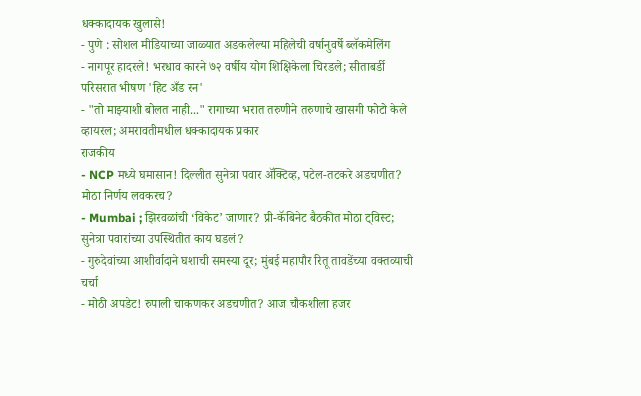धक्कादायक खुलासे!
- पुणे : सोशल मीडियाच्या जाळ्यात अडकलेल्या महिलेची वर्षानुवर्षे ब्लॅकमेलिंग
- नागपूर हादरले! भरधाव कारने ७२ वर्षीय योग शिक्षिकेला चिरडले; सीताबर्डी परिसरात भीषण 'हिट अँड रन'
- "तो माझ्याशी बोलत नाही..." रागाच्या भरात तरुणीने तरुणाचे खासगी फोटो केले व्हायरल; अमरावतीमधील धक्कादायक प्रकार
राजकीय
- NCP मध्ये घमासान! दिल्लीत सुनेत्रा पवार ॲक्टिव्ह, पटेल-तटकरे अडचणीत? मोठा निर्णय लवकरच?
- Mumbai ; झिरवळांची ‘विकेट’ जाणार? प्री-कॅबिनेट बैठकीत मोठा ट्विस्ट; सुनेत्रा पवारांच्या उपस्थितीत काय घडलं?
- गुरुदेवांच्या आशीर्वादाने घशाची समस्या दूर; मुंबई महापौर रितू तावडेंच्या वक्तव्याची चर्चा
- मोठी अपडेट! रुपाली चाकणकर अडचणीत? आज चौकशीला हजर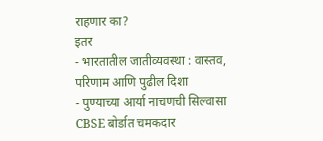राहणार का?
इतर
- भारतातील जातीव्यवस्था : वास्तव, परिणाम आणि पुढील दिशा
- पुण्याच्या आर्या नाचणची सिल्वासा CBSE बोर्डात चमकदार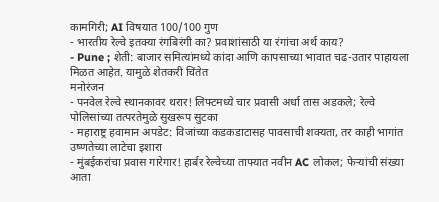कामगिरी; AI विषयात 100/100 गुण
- भारतीय रेल्वे इतक्या रंगबिरंगी का? प्रवाशांसाठी या रंगांचा अर्थ काय?
- Pune ; शेती: बाजार समित्यांमध्ये कांदा आणि कापसाच्या भावात चढ-उतार पाहायला मिळत आहेत. यामुळे शेतकरी चिंतेत
मनोरंजन
- पनवेल रेल्वे स्थानकावर थरार! लिफ्टमध्ये चार प्रवासी अर्धा तास अडकले; रेल्वे पोलिसांच्या तत्परतेमुळे सुखरूप सुटका
- महाराष्ट्र हवामान अपडेट: विजांच्या कडकडाटासह पावसाची शक्यता, तर काही भागांत उष्णतेच्या लाटेचा इशारा
- मुंबईकरांचा प्रवास गारेगार! हार्बर रेल्वेच्या ताफ्यात नवीन AC लोकल; फेऱ्यांची संख्या आता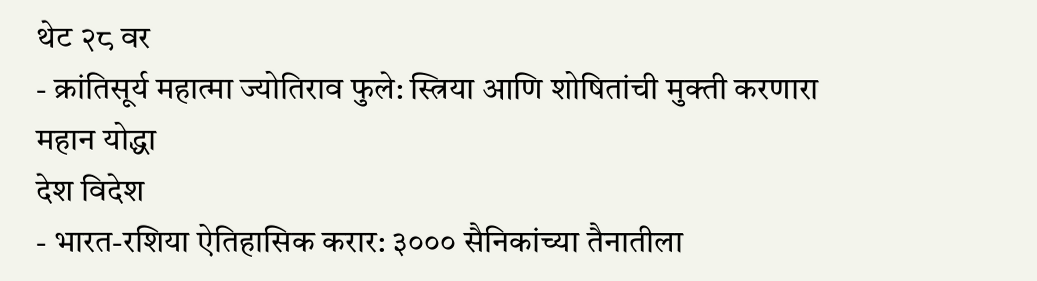थेट २८ वर
- क्रांतिसूर्य महात्मा ज्योतिराव फुले: स्त्रिया आणि शोषितांची मुक्ती करणारा महान योद्धा
देश विदेश
- भारत-रशिया ऐतिहासिक करार: ३००० सैनिकांच्या तैनातीला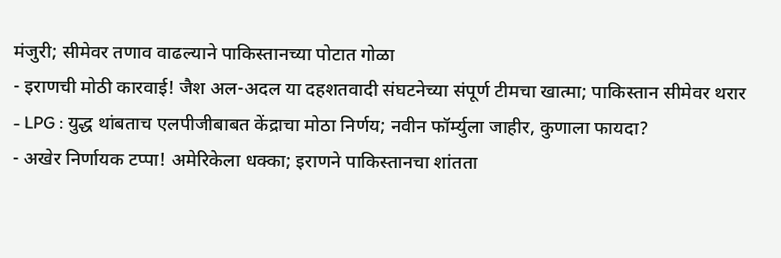मंजुरी; सीमेवर तणाव वाढल्याने पाकिस्तानच्या पोटात गोळा
- इराणची मोठी कारवाई! जैश अल-अदल या दहशतवादी संघटनेच्या संपूर्ण टीमचा खात्मा; पाकिस्तान सीमेवर थरार
- LPG : युद्ध थांबताच एलपीजीबाबत केंद्राचा मोठा निर्णय; नवीन फॉर्म्युला जाहीर, कुणाला फायदा?
- अखेर निर्णायक टप्पा! अमेरिकेला धक्का; इराणने पाकिस्तानचा शांतता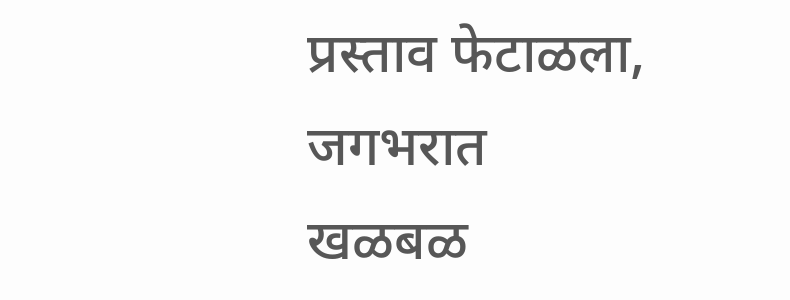प्रस्ताव फेटाळला, जगभरात खळबळ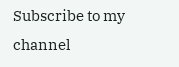Subscribe to my channel